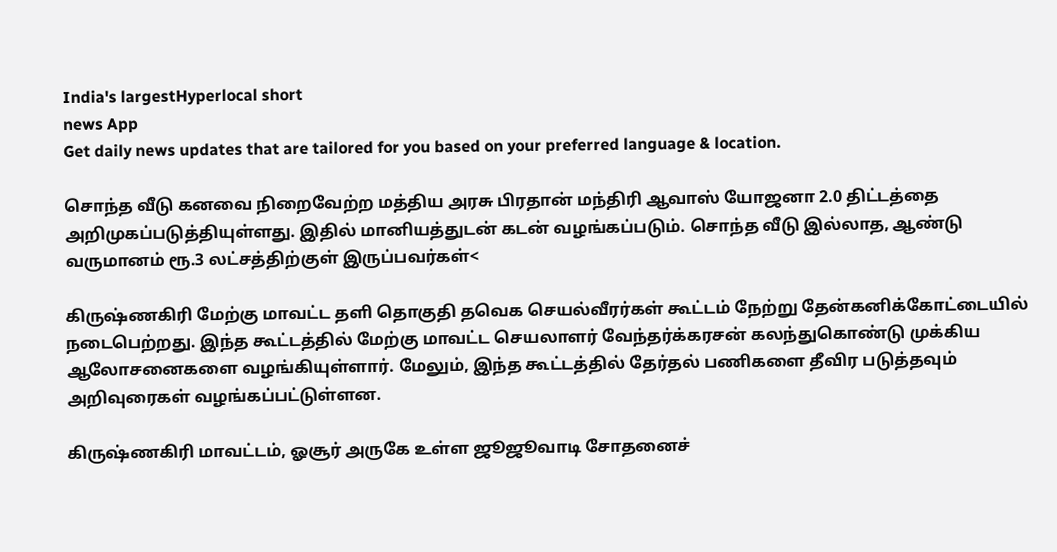India's largestHyperlocal short
news App
Get daily news updates that are tailored for you based on your preferred language & location.

சொந்த வீடு கனவை நிறைவேற்ற மத்திய அரசு பிரதான் மந்திரி ஆவாஸ் யோஜனா 2.0 திட்டத்தை அறிமுகப்படுத்தியுள்ளது. இதில் மானியத்துடன் கடன் வழங்கப்படும். சொந்த வீடு இல்லாத, ஆண்டு வருமானம் ரூ.3 லட்சத்திற்குள் இருப்பவர்கள்<

கிருஷ்ணகிரி மேற்கு மாவட்ட தளி தொகுதி தவெக செயல்வீரர்கள் கூட்டம் நேற்று தேன்கனிக்கோட்டையில் நடைபெற்றது. இந்த கூட்டத்தில் மேற்கு மாவட்ட செயலாளர் வேந்தர்க்கரசன் கலந்துகொண்டு முக்கிய ஆலோசனைகளை வழங்கியுள்ளார். மேலும், இந்த கூட்டத்தில் தேர்தல் பணிகளை தீவிர படுத்தவும் அறிவுரைகள் வழங்கப்பட்டுள்ளன.

கிருஷ்ணகிரி மாவட்டம், ஓசூர் அருகே உள்ள ஜூஜூவாடி சோதனைச்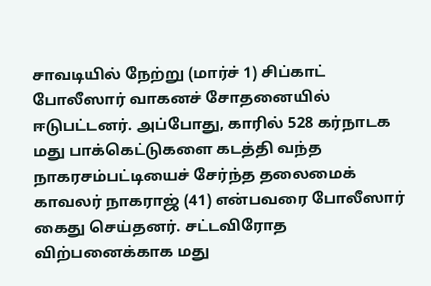சாவடியில் நேற்று (மார்ச் 1) சிப்காட் போலீஸார் வாகனச் சோதனையில் ஈடுபட்டனர். அப்போது, காரில் 528 கர்நாடக மது பாக்கெட்டுகளை கடத்தி வந்த நாகரசம்பட்டியைச் சேர்ந்த தலைமைக் காவலர் நாகராஜ் (41) என்பவரை போலீஸார் கைது செய்தனர். சட்டவிரோத விற்பனைக்காக மது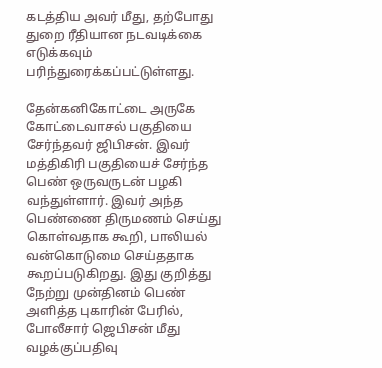கடத்திய அவர் மீது, தற்போது துறை ரீதியான நடவடிக்கை எடுக்கவும் பரிந்துரைக்கப்பட்டுள்ளது.

தேன்கனிகோட்டை அருகே கோட்டைவாசல் பகுதியை சேர்ந்தவர் ஜிபிசன். இவர் மத்திகிரி பகுதியைச் சேர்ந்த பெண் ஒருவருடன் பழகி வந்துள்ளார். இவர் அந்த பெண்ணை திருமணம் செய்து கொள்வதாக கூறி, பாலியல் வன்கொடுமை செய்ததாக கூறப்படுகிறது. இது குறித்து நேற்று முன்தினம் பெண் அளித்த புகாரின் பேரில், போலீசார் ஜெபிசன் மீது வழக்குப்பதிவு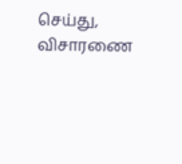செய்து, விசாரணை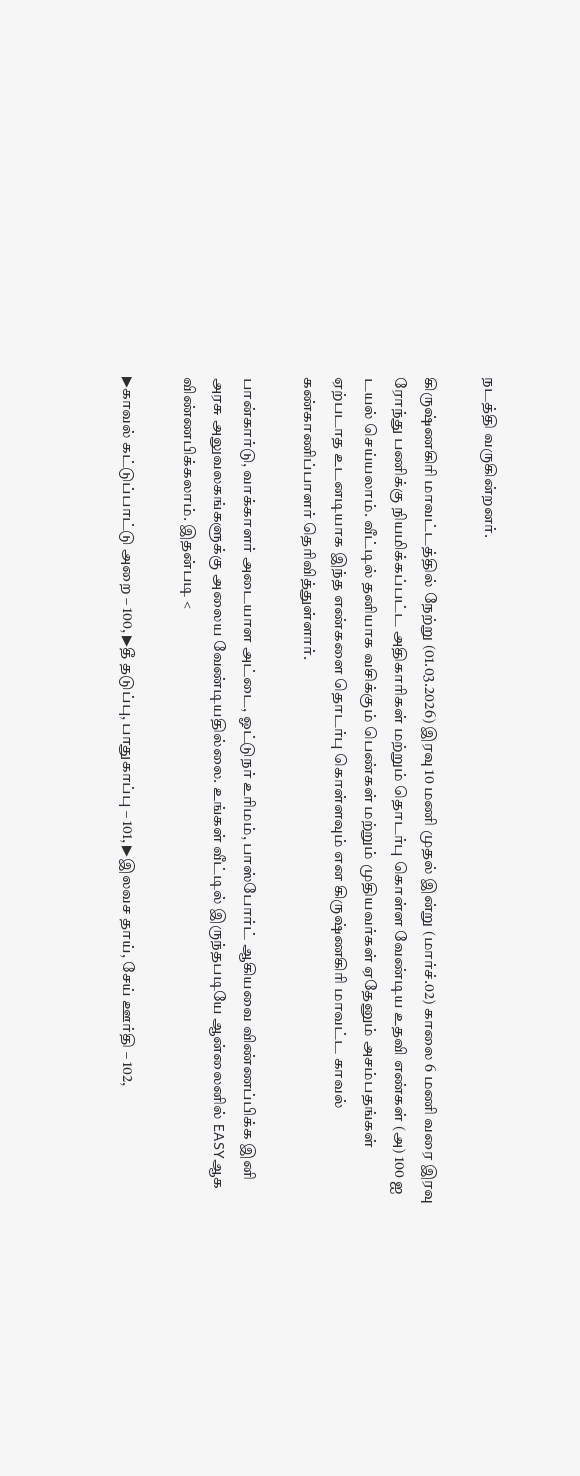நடத்தி வருகின்றனர்.

கிருஷ்ணகிரி மாவட்டத்தில் நேற்று (01.03.2026) இரவு 10 மணி முதல் இன்று (மார்ச்.02) காலை 6 மணி வரை இரவு ரோந்து பணிக்கு நியமிக்கப்பட்ட அதிகாரிகள் மற்றும் தொடர்பு கொள்ள வேண்டிய உதவி எண்கள் (அ) 100 ஐ டயல் செய்யலாம். வீட்டில் தனியாக வசிக்கும் பெண்கள் மற்றும் முதியவர்கள் ஏதேனும் அசம்பதங்கள் ஏற்படாத உடனடியாக இந்த எண்களை தொடர்பு கொள்ளவும் என கிருஷ்ணகிரி மாவட்ட காவல் கண்காணிப்பாளர் தெரிவித்துள்ளார்.

பான்கார்டு, வாக்காளர் அடையாள அட்டை, ஓட்டுநர் உரிமம், பாஸ்போர்ட் ஆகியவை விண்ணப்பிக்க இனி அரசு அலுவலகங்களுக்கு அலைய வேண்டியதில்லை. உங்கள் வீட்டில் இருந்தபடியே ஆன்லைனில் EASYஆக விண்ணபிக்கலாம். இதன்படி <

▶காவல் கட்டுப்பாட்டு அறை – 100, ▶தீ தடுப்பு, பாதுகாப்பு – 101, ▶இலவச தாய், சேய் ஊர்தி – 102,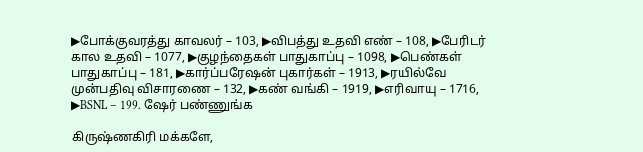▶போக்குவரத்து காவலர் – 103, ▶விபத்து உதவி எண் – 108, ▶பேரிடர் கால உதவி – 1077, ▶குழந்தைகள் பாதுகாப்பு – 1098, ▶பெண்கள் பாதுகாப்பு – 181, ▶கார்ப்பரேஷன் புகார்கள் – 1913, ▶ரயில்வே முன்பதிவு விசாரணை – 132, ▶கண் வங்கி – 1919, ▶எரிவாயு – 1716, ▶BSNL – 199. ஷேர் பண்ணுங்க

கிருஷ்ணகிரி மக்களே,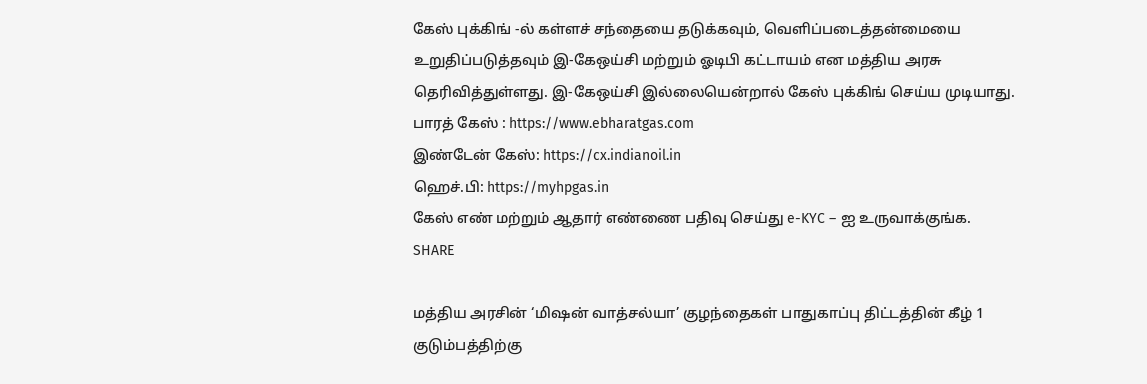கேஸ் புக்கிங் -ல் கள்ளச் சந்தையை தடுக்கவும், வெளிப்படைத்தன்மையை உறுதிப்படுத்தவும் இ-கேஒய்சி மற்றும் ஓடிபி கட்டாயம் என மத்திய அரசு தெரிவித்துள்ளது. இ-கேஒய்சி இல்லையென்றால் கேஸ் புக்கிங் செய்ய முடியாது.
பாரத் கேஸ் : https://www.ebharatgas.com
இண்டேன் கேஸ்: https://cx.indianoil.in
ஹெச்.பி: https://myhpgas.in
கேஸ் எண் மற்றும் ஆதார் எண்ணை பதிவு செய்து e-KYC – ஐ உருவாக்குங்க. SHARE

மத்திய அரசின் ‘மிஷன் வாத்சல்யா’ குழந்தைகள் பாதுகாப்பு திட்டத்தின் கீழ் 1 குடும்பத்திற்கு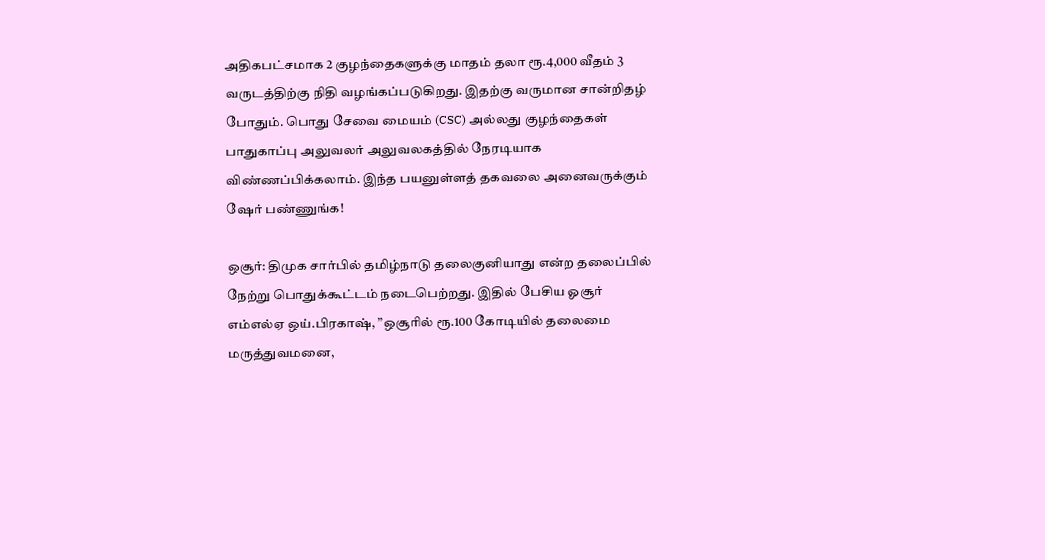அதிகபட்சமாக 2 குழந்தைகளுக்கு மாதம் தலா ரூ.4,000 வீதம் 3 வருடத்திற்கு நிதி வழங்கப்படுகிறது. இதற்கு வருமான சான்றிதழ் போதும். பொது சேவை மையம் (CSC) அல்லது குழந்தைகள் பாதுகாப்பு அலுவலர் அலுவலகத்தில் நேரடியாக விண்ணப்பிக்கலாம். இந்த பயனுள்ளத் தகவலை அனைவருக்கும் ஷேர் பண்ணுங்க!

ஒசூர்: திமுக சார்பில் தமிழ்நாடு தலைகுனியாது என்ற தலைப்பில் நேற்று பொதுக்கூட்டம் நடைபெற்றது. இதில் பேசிய ஓசூர் எம்எல்ஏ ஒய்.பிரகாஷ், ”ஒசூரில் ரூ.100 கோடியில் தலைமை மருத்துவமனை,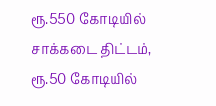ரூ.550 கோடியில் சாக்கடை திட்டம், ரூ.50 கோடியில்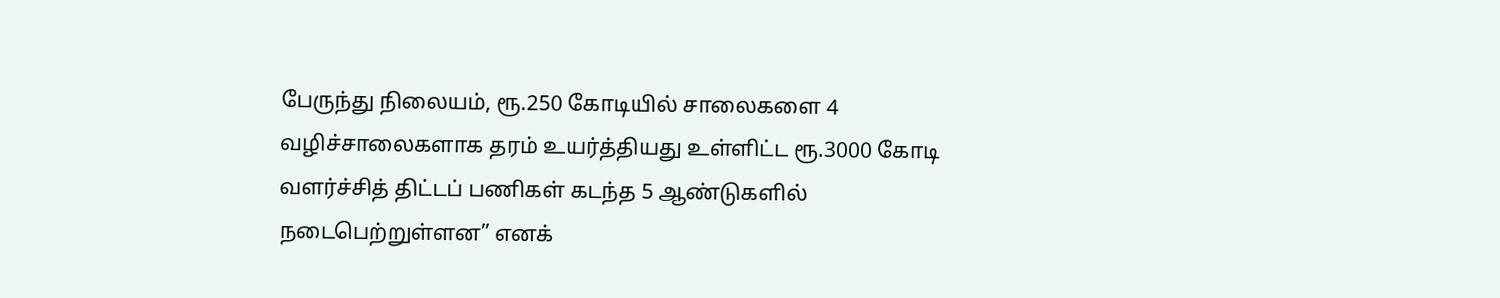பேருந்து நிலையம், ரூ.250 கோடியில் சாலைகளை 4 வழிச்சாலைகளாக தரம் உயர்த்தியது உள்ளிட்ட ரூ.3000 கோடி வளர்ச்சித் திட்டப் பணிகள் கடந்த 5 ஆண்டுகளில் நடைபெற்றுள்ளன” எனக்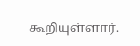கூறியுள்ளார்.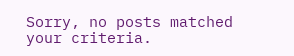Sorry, no posts matched your criteria.